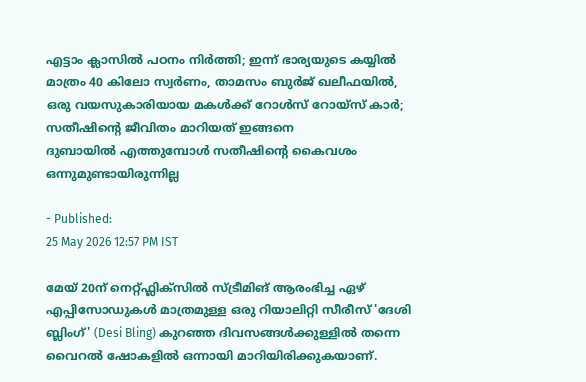എട്ടാം ക്ലാസിൽ പഠനം നിർത്തി; ഇന്ന് ഭാര്യയുടെ കയ്യിൽ മാത്രം 40 കിലോ സ്വർണം, താമസം ബുർജ് ഖലീഫയിൽ, ഒരു വയസുകാരിയായ മകൾക്ക് റോൾസ് റോയ്സ് കാർ; സതീഷിന്റെ ജീവിതം മാറിയത് ഇങ്ങനെ
ദുബായിൽ എത്തുമ്പോൾ സതീഷിന്റെ കൈവശം ഒന്നുമുണ്ടായിരുന്നില്ല

- Published:
25 May 2026 12:57 PM IST

മേയ് 20ന് നെറ്റ്ഫ്ലിക്സിൽ സ്ട്രീമിങ് ആരംഭിച്ച ഏഴ് എപ്പിസോഡുകൾ മാത്രമുള്ള ഒരു റിയാലിറ്റി സീരീസ് 'ദേശി ബ്ലിംഗ്' (Desi Bling) കുറഞ്ഞ ദിവസങ്ങൾക്കുള്ളിൽ തന്നെ വൈറൽ ഷോകളിൽ ഒന്നായി മാറിയിരിക്കുകയാണ്.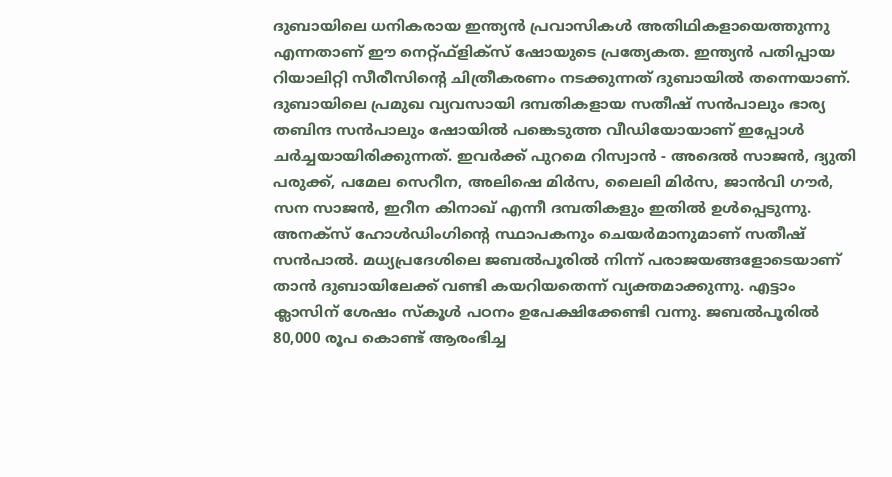ദുബായിലെ ധനികരായ ഇന്ത്യൻ പ്രവാസികൾ അതിഥികളായെത്തുന്നു എന്നതാണ് ഈ നെറ്റ്ഫ്ളിക്സ് ഷോയുടെ പ്രത്യേകത. ഇന്ത്യൻ പതിപ്പായ റിയാലിറ്റി സീരീസിന്റെ ചിത്രീകരണം നടക്കുന്നത് ദുബായിൽ തന്നെയാണ്.
ദുബായിലെ പ്രമുഖ വ്യവസായി ദമ്പതികളായ സതീഷ് സൻപാലും ഭാര്യ തബിന്ദ സൻപാലും ഷോയിൽ പങ്കെടുത്ത വീഡിയോയാണ് ഇപ്പോൾ ചർച്ചയായിരിക്കുന്നത്. ഇവർക്ക് പുറമെ റിസ്വാൻ - അദെൽ സാജൻ, ദ്യുതി പരുക്ക്, പമേല സെറീന, അലിഷെ മിർസ, ലൈലി മിർസ, ജാൻവി ഗൗർ, സന സാജൻ, ഇറീന കിനാഖ് എന്നീ ദമ്പതികളും ഇതിൽ ഉൾപ്പെടുന്നു.
അനക്സ് ഹോൾഡിംഗിന്റെ സ്ഥാപകനും ചെയർമാനുമാണ് സതീഷ് സൻപാൽ. മധ്യപ്രദേശിലെ ജബൽപൂരിൽ നിന്ന് പരാജയങ്ങളോടെയാണ് താൻ ദുബായിലേക്ക് വണ്ടി കയറിയതെന്ന് വ്യക്തമാക്കുന്നു. എട്ടാം ക്ലാസിന് ശേഷം സ്കൂൾ പഠനം ഉപേക്ഷിക്കേണ്ടി വന്നു. ജബൽപൂരിൽ 80,000 രൂപ കൊണ്ട് ആരംഭിച്ച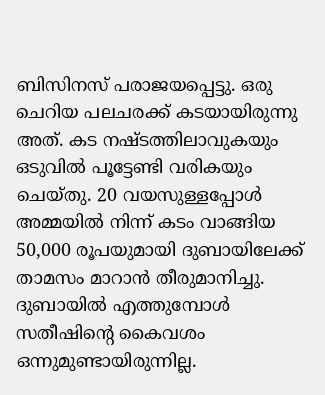ബിസിനസ് പരാജയപ്പെട്ടു. ഒരു ചെറിയ പലചരക്ക് കടയായിരുന്നു അത്. കട നഷ്ടത്തിലാവുകയും ഒടുവിൽ പൂട്ടേണ്ടി വരികയും ചെയ്തു. 20 വയസുള്ളപ്പോൾ അമ്മയിൽ നിന്ന് കടം വാങ്ങിയ 50,000 രൂപയുമായി ദുബായിലേക്ക് താമസം മാറാൻ തീരുമാനിച്ചു.
ദുബായിൽ എത്തുമ്പോൾ സതീഷിന്റെ കൈവശം ഒന്നുമുണ്ടായിരുന്നില്ല.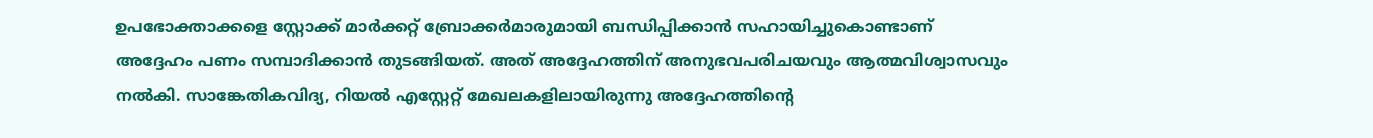ഉപഭോക്താക്കളെ സ്റ്റോക്ക് മാർക്കറ്റ് ബ്രോക്കർമാരുമായി ബന്ധിപ്പിക്കാൻ സഹായിച്ചുകൊണ്ടാണ് അദ്ദേഹം പണം സമ്പാദിക്കാൻ തുടങ്ങിയത്. അത് അദ്ദേഹത്തിന് അനുഭവപരിചയവും ആത്മവിശ്വാസവും നൽകി. സാങ്കേതികവിദ്യ, റിയൽ എസ്റ്റേറ്റ് മേഖലകളിലായിരുന്നു അദ്ദേഹത്തിന്റെ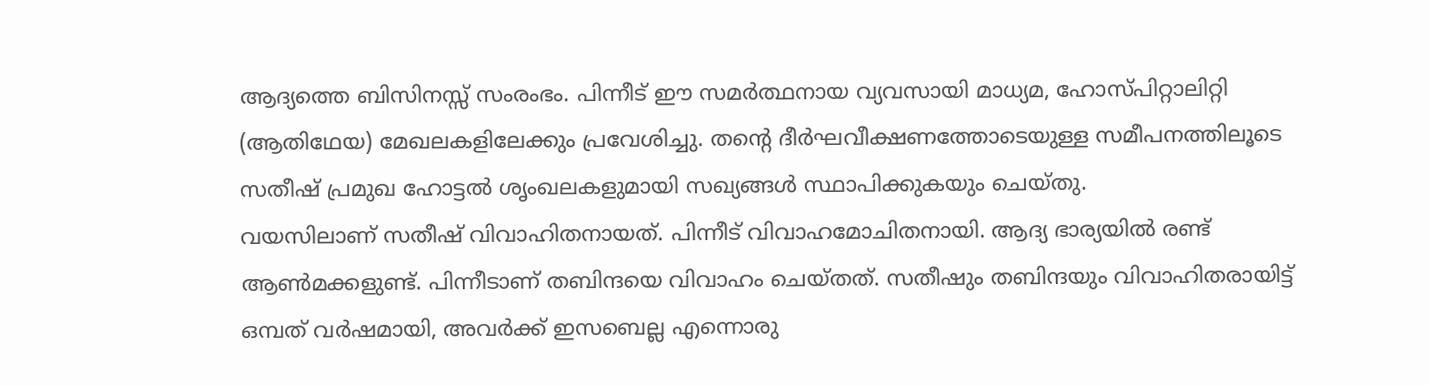ആദ്യത്തെ ബിസിനസ്സ് സംരംഭം. പിന്നീട് ഈ സമർത്ഥനായ വ്യവസായി മാധ്യമ, ഹോസ്പിറ്റാലിറ്റി (ആതിഥേയ) മേഖലകളിലേക്കും പ്രവേശിച്ചു. തന്റെ ദീർഘവീക്ഷണത്തോടെയുള്ള സമീപനത്തിലൂടെ സതീഷ് പ്രമുഖ ഹോട്ടൽ ശൃംഖലകളുമായി സഖ്യങ്ങൾ സ്ഥാപിക്കുകയും ചെയ്തു.
വയസിലാണ് സതീഷ് വിവാഹിതനായത്. പിന്നീട് വിവാഹമോചിതനായി. ആദ്യ ഭാര്യയിൽ രണ്ട് ആൺമക്കളുണ്ട്. പിന്നീടാണ് തബിന്ദയെ വിവാഹം ചെയ്തത്. സതീഷും തബിന്ദയും വിവാഹിതരായിട്ട് ഒമ്പത് വർഷമായി, അവർക്ക് ഇസബെല്ല എന്നൊരു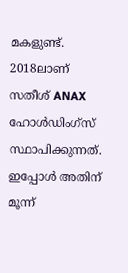മകളുണ്ട്.
2018ലാണ് സതീശ് ANAX ഹോൾഡിംഗ്സ് സ്ഥാപിക്കുന്നത്. ഇപ്പോൾ അതിന് മൂന്ന്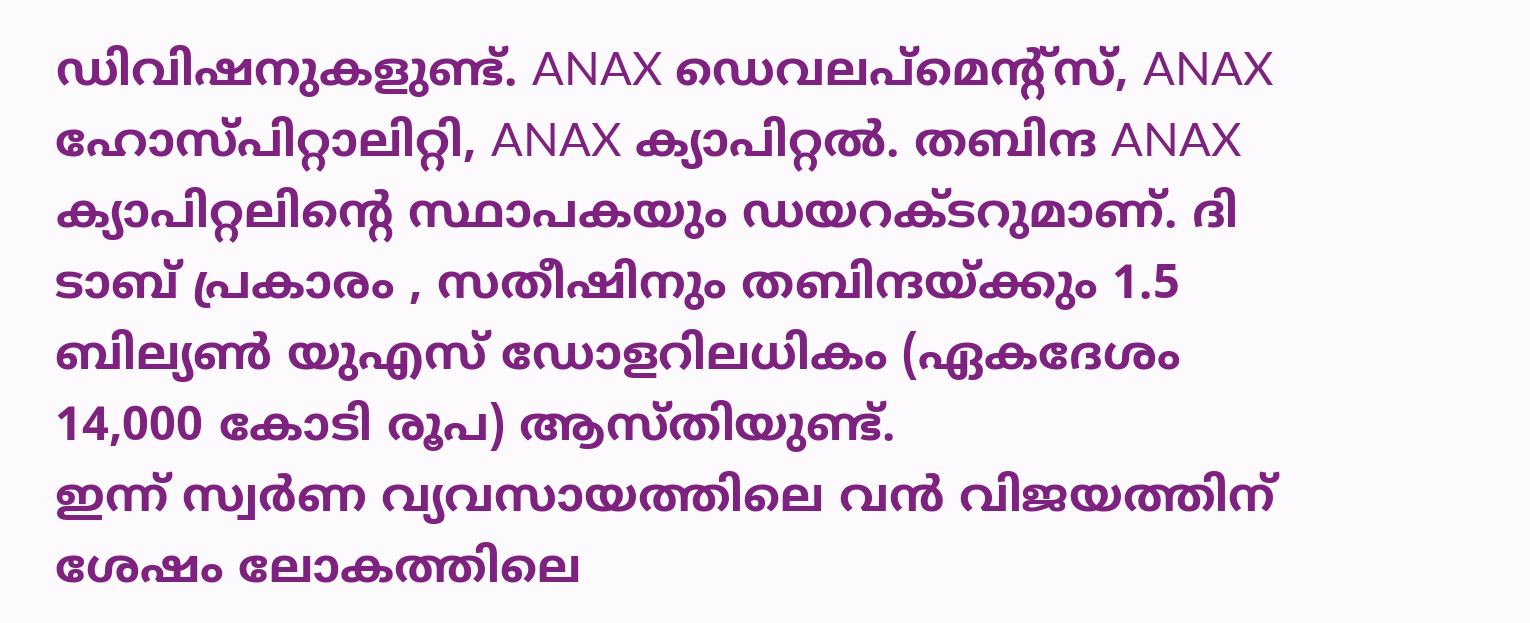ഡിവിഷനുകളുണ്ട്. ANAX ഡെവലപ്മെന്റ്സ്, ANAX ഹോസ്പിറ്റാലിറ്റി, ANAX ക്യാപിറ്റൽ. തബിന്ദ ANAX ക്യാപിറ്റലിന്റെ സ്ഥാപകയും ഡയറക്ടറുമാണ്. ദി ടാബ് പ്രകാരം , സതീഷിനും തബിന്ദയ്ക്കും 1.5 ബില്യൺ യുഎസ് ഡോളറിലധികം (ഏകദേശം 14,000 കോടി രൂപ) ആസ്തിയുണ്ട്.
ഇന്ന് സ്വർണ വ്യവസായത്തിലെ വൻ വിജയത്തിന് ശേഷം ലോകത്തിലെ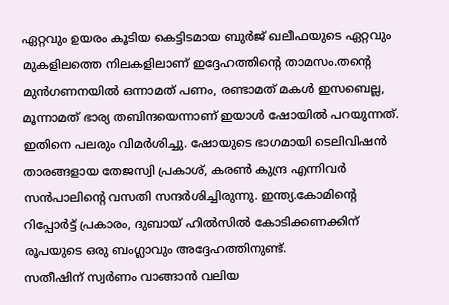ഏറ്റവും ഉയരം കൂടിയ കെട്ടിടമായ ബുർജ് ഖലീഫയുടെ ഏറ്റവും മുകളിലത്തെ നിലകളിലാണ് ഇദ്ദേഹത്തിന്റെ താമസം.തൻ്റെ മുൻഗണനയിൽ ഒന്നാമത് പണം, രണ്ടാമത് മകൾ ഇസബെല്ല, മൂന്നാമത് ഭാര്യ തബിന്ദയെന്നാണ് ഇയാൾ ഷോയിൽ പറയുന്നത്. ഇതിനെ പലരും വിമർശിച്ചു. ഷോയുടെ ഭാഗമായി ടെലിവിഷൻ താരങ്ങളായ തേജസ്വി പ്രകാശ്, കരൺ കുന്ദ്ര എന്നിവർ സൻപാലിന്റെ വസതി സന്ദർശിച്ചിരുന്നു. ഇന്ത്യ.കോമിന്റെ റിപ്പോർട്ട് പ്രകാരം, ദുബായ് ഹിൽസിൽ കോടിക്കണക്കിന് രൂപയുടെ ഒരു ബംഗ്ലാവും അദ്ദേഹത്തിനുണ്ട്.
സതീഷിന് സ്വർണം വാങ്ങാൻ വലിയ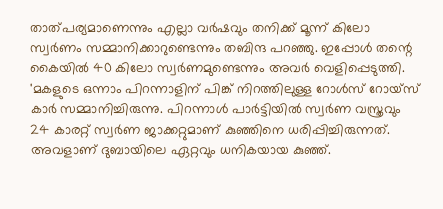താത്പര്യമാണെന്നും എല്ലാ വർഷവും തനിക്ക് മൂന്ന് കിലോ സ്വർണം സമ്മാനിക്കാറുണ്ടെന്നും തബിന്ദ പറഞ്ഞു. ഇപ്പോൾ തന്റെ കൈയിൽ 40 കിലോ സ്വർണമുണ്ടെന്നും അവർ വെളിപ്പെടുത്തി. 'മകളുടെ ഒന്നാം പിറന്നാളിന് പിങ്ക് നിറത്തിലുള്ള റോൾസ് റോയ്സ് കാർ സമ്മാനിച്ചിരുന്നു. പിറന്നാൾ പാർട്ടിയിൽ സ്വർണ വസ്ത്രവും 24 കാരറ്റ് സ്വർണ ജാക്കറ്റുമാണ് കുഞ്ഞിനെ ധരിപ്പിച്ചിരുന്നത്. അവളാണ് ദുബായിലെ ഏറ്റവും ധനികയായ കുഞ്ഞ്.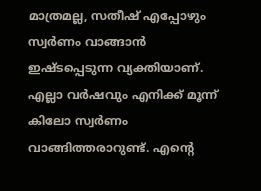മാത്രമല്ല, സതീഷ് എപ്പോഴും സ്വർണം വാങ്ങാൻ ഇഷ്ടപ്പെടുന്ന വ്യക്തിയാണ്. എല്ലാ വർഷവും എനിക്ക് മൂന്ന് കിലോ സ്വർണം വാങ്ങിത്തരാറുണ്ട്. എന്റെ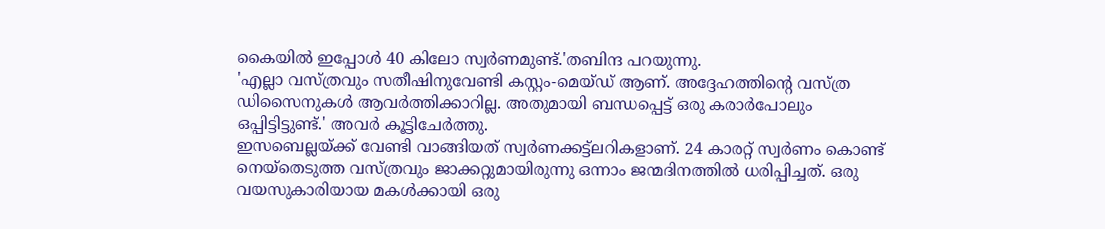കൈയിൽ ഇപ്പോൾ 40 കിലോ സ്വർണമുണ്ട്.'തബിന്ദ പറയുന്നു.
'എല്ലാ വസ്ത്രവും സതീഷിനുവേണ്ടി കസ്റ്റം-മെയ്ഡ് ആണ്. അദ്ദേഹത്തിന്റെ വസ്ത്ര ഡിസൈനുകൾ ആവർത്തിക്കാറില്ല. അതുമായി ബന്ധപ്പെട്ട് ഒരു കരാർപോലും ഒപ്പിട്ടിട്ടുണ്ട്.' അവർ കൂട്ടിചേർത്തു.
ഇസബെല്ലയ്ക്ക് വേണ്ടി വാങ്ങിയത് സ്വർണക്കട്ട്ലറികളാണ്. 24 കാരറ്റ് സ്വർണം കൊണ്ട് നെയ്തെടുത്ത വസ്ത്രവും ജാക്കറ്റുമായിരുന്നു ഒന്നാം ജന്മദിനത്തിൽ ധരിപ്പിച്ചത്. ഒരു വയസുകാരിയായ മകൾക്കായി ഒരു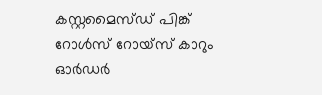കസ്റ്റമൈസ്ഡ് പിങ്ക് റോൾസ് റോയ്സ് കാറും ഓർഡർ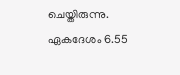ചെയ്തിരുന്നു. ഏകദേശം 6.55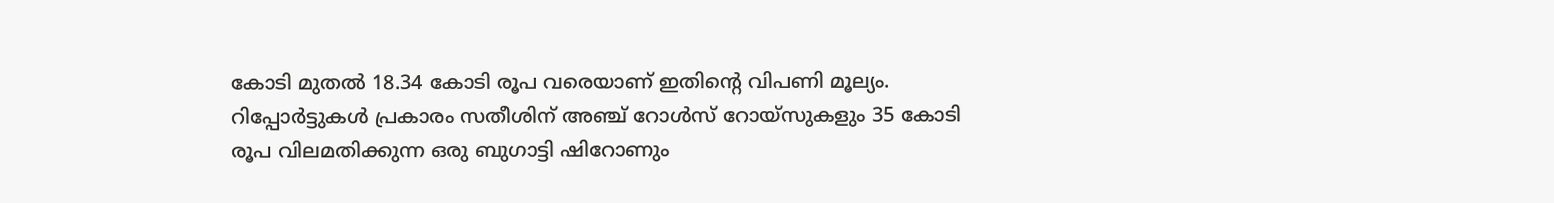കോടി മുതൽ 18.34 കോടി രൂപ വരെയാണ് ഇതിന്റെ വിപണി മൂല്യം. റിപ്പോർട്ടുകൾ പ്രകാരം സതീശിന് അഞ്ച് റോൾസ് റോയ്സുകളും 35 കോടി രൂപ വിലമതിക്കുന്ന ഒരു ബുഗാട്ടി ഷിറോണും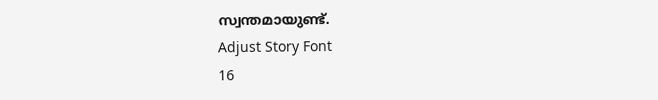സ്വന്തമായുണ്ട്.
Adjust Story Font
16